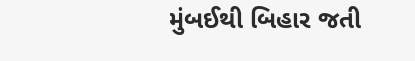મુંબઈથી બિહાર જતી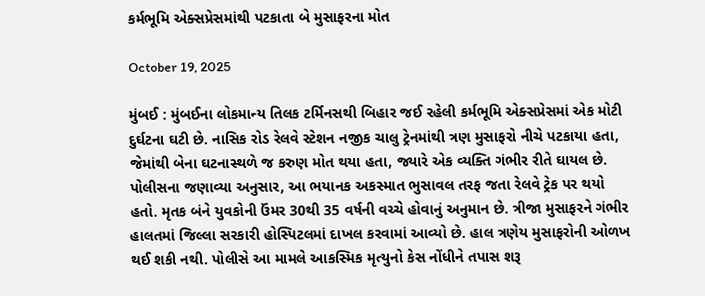કર્મભૂમિ એક્સપ્રેસમાંથી પટકાતા બે મુસાફરના મોત

October 19, 2025

મુંબઈ : મુંબઈના લોકમાન્ય તિલક ટર્મિનસથી બિહાર જઈ રહેલી કર્મભૂમિ એક્સપ્રેસમાં એક મોટી દુર્ઘટના ઘટી છે. નાસિક રોડ રેલવે સ્ટેશન નજીક ચાલુ ટ્રેનમાંથી ત્રણ મુસાફરો નીચે પટકાયા હતા, જેમાંથી બેના ઘટનાસ્થળે જ કરુણ મોત થયા હતા, જ્યારે એક વ્યક્તિ ગંભીર રીતે ઘાયલ છે.
પોલીસના જણાવ્યા અનુસાર, આ ભયાનક અકસ્માત ભુસાવલ તરફ જતા રેલવે ટ્રેક પર થયો હતો. મૃતક બંને યુવકોની ઉંમર 30થી 35 વર્ષની વચ્ચે હોવાનું અનુમાન છે. ત્રીજા મુસાફરને ગંભીર હાલતમાં જિલ્લા સરકારી હોસ્પિટલમાં દાખલ કરવામાં આવ્યો છે. હાલ ત્રણેય મુસાફરોની ઓળખ થઈ શકી નથી. પોલીસે આ મામલે આકસ્મિક મૃત્યુનો કેસ નોંધીને તપાસ શરૂ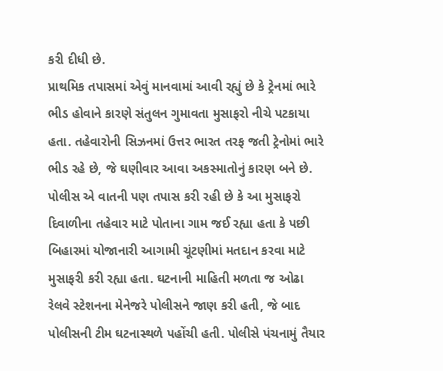કરી દીધી છે.
પ્રાથમિક તપાસમાં એવું માનવામાં આવી રહ્યું છે કે ટ્રેનમાં ભારે ભીડ હોવાને કારણે સંતુલન ગુમાવતા મુસાફરો નીચે પટકાયા હતા. તહેવારોની સિઝનમાં ઉત્તર ભારત તરફ જતી ટ્રેનોમાં ભારે ભીડ રહે છે, જે ઘણીવાર આવા અકસ્માતોનું કારણ બને છે. પોલીસ એ વાતની પણ તપાસ કરી રહી છે કે આ મુસાફરો દિવાળીના તહેવાર માટે પોતાના ગામ જઈ રહ્યા હતા કે પછી બિહારમાં યોજાનારી આગામી ચૂંટણીમાં મતદાન કરવા માટે મુસાફરી કરી રહ્યા હતા. ઘટનાની માહિતી મળતા જ ઓઢા રેલવે સ્ટેશનના મેનેજરે પોલીસને જાણ કરી હતી, જે બાદ પોલીસની ટીમ ઘટનાસ્થળે પહોંચી હતી. પોલીસે પંચનામું તૈયાર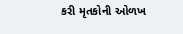કરી મૃતકોની ઓળખ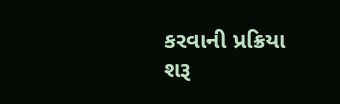કરવાની પ્રક્રિયા શરૂ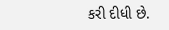કરી દીધી છે.